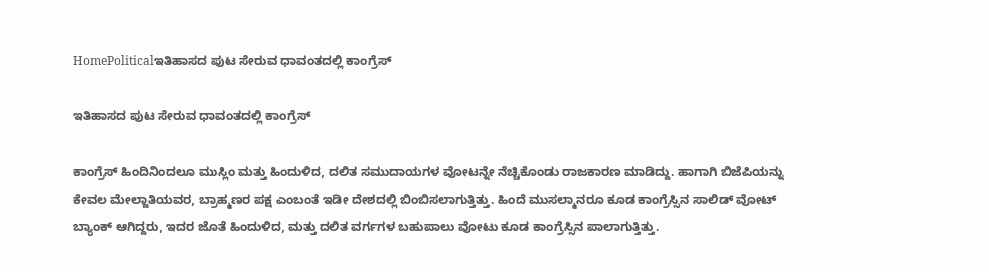HomePoliticalಇತಿಹಾಸದ ಪುಟ ಸೇರುವ ಧಾವಂತದಲ್ಲಿ ಕಾಂಗ್ರೆಸ್

ಇತಿಹಾಸದ ಪುಟ ಸೇರುವ ಧಾವಂತದಲ್ಲಿ ಕಾಂಗ್ರೆಸ್

ಕಾಂಗ್ರೆಸ್ ಹಿಂದಿನಿಂದಲೂ ಮುಸ್ಲಿಂ‌ ಮತ್ತು ಹಿಂದುಳಿದ, ದಲಿತ ಸಮುದಾಯಗಳ ವೋಟನ್ನೇ ನೆಚ್ಚಿಕೊಂಡು ರಾಜಕಾರಣ ಮಾಡಿದ್ದು. ಹಾಗಾಗಿ ಬಿಜೆಪಿಯನ್ನು ಕೇವಲ ಮೇಲ್ಜಾತಿಯವರ, ಬ್ರಾಹ್ಮಣರ ಪಕ್ಷ ಎಂಬಂತೆ ಇಡೀ ದೇಶದಲ್ಲಿ ಬಿಂಬಿಸಲಾಗುತ್ತಿತ್ತು. ಹಿಂದೆ ಮುಸಲ್ಮಾನರೂ ಕೂಡ ಕಾಂಗ್ರೆಸ್ಸಿನ ಸಾಲಿಡ್ ವೋಟ್ ಬ್ಯಾಂಕ್ ಆಗಿದ್ದರು, ಇದರ ಜೊತೆ ಹಿಂದುಳಿದ, ಮತ್ತು ದಲಿತ ವರ್ಗಗಳ ಬಹುಪಾಲು ವೋಟು ಕೂಡ ಕಾಂಗ್ರೆಸ್ಸಿನ ಪಾಲಾಗುತ್ತಿತ್ತು.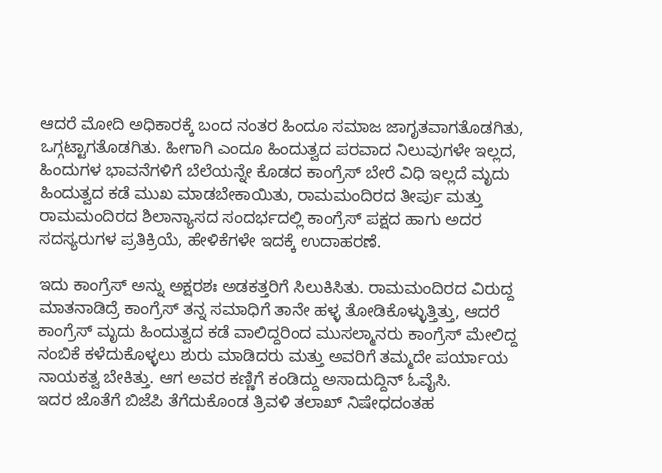ಆದರೆ ಮೋದಿ ಅಧಿಕಾರಕ್ಕೆ ಬಂದ ನಂತರ ಹಿಂದೂ ಸಮಾಜ ಜಾಗೃತವಾಗತೊಡಗಿತು, ಒಗ್ಗಟ್ಟಾಗತೊಡಗಿತು. ಹೀಗಾಗಿ ಎಂದೂ ಹಿಂದುತ್ವದ ಪರವಾದ ನಿಲುವುಗಳೇ ಇಲ್ಲದ, ಹಿಂದುಗಳ ಭಾವನೆಗಳಿಗೆ ಬೆಲೆಯನ್ನೇ ಕೊಡದ ಕಾಂಗ್ರೆಸ್ ಬೇರೆ ವಿಧಿ ಇಲ್ಲದೆ ಮೃದು ಹಿಂದುತ್ವದ ಕಡೆ ಮುಖ ಮಾಡಬೇಕಾಯಿತು, ರಾಮಮಂದಿರದ ತೀರ್ಪು ಮತ್ತು ರಾಮಮಂದಿರದ ಶಿಲಾನ್ಯಾಸದ ಸಂದರ್ಭದಲ್ಲಿ ಕಾಂಗ್ರೆಸ್ ಪಕ್ಷದ ಹಾಗು ಅದರ ಸದಸ್ಯರುಗಳ ಪ್ರತಿಕ್ರಿಯೆ, ಹೇಳಿಕೆಗಳೇ ಇದಕ್ಕೆ ಉದಾಹರಣೆ.

ಇದು ಕಾಂಗ್ರೆಸ್ ಅನ್ನು ಅಕ್ಷರಶಃ ಅಡಕತ್ತರಿಗೆ ಸಿಲುಕಿಸಿತು. ರಾಮಮಂದಿರದ ವಿರುದ್ದ ಮಾತನಾಡಿದ್ರೆ ಕಾಂಗ್ರೆಸ್ ತನ್ನ ಸಮಾಧಿಗೆ ತಾನೇ ಹಳ್ಳ ತೋಡಿಕೊಳ್ಳುತ್ತಿತ್ತು, ಆದರೆ ಕಾಂಗ್ರೆಸ್ ಮೃದು ಹಿಂದುತ್ವದ ಕಡೆ ವಾಲಿದ್ದರಿಂದ ಮುಸಲ್ಮಾನರು ಕಾಂಗ್ರೆಸ್ ಮೇಲಿದ್ದ ನಂಬಿಕೆ ಕಳೆದುಕೊಳ್ಳಲು ಶುರು ಮಾಡಿದರು ಮತ್ತು ಅವರಿಗೆ ತಮ್ಮದೇ ಪರ್ಯಾಯ ನಾಯಕತ್ವ ಬೇಕಿತ್ತು. ಆಗ ಅವರ ಕಣ್ಣಿಗೆ ಕಂಡಿದ್ದು ಅಸಾದುದ್ದಿನ್ ಓವೈಸಿ.
ಇದರ ಜೊತೆಗೆ ಬಿಜೆಪಿ ತೆಗೆದುಕೊಂಡ ತ್ರಿವಳಿ ತಲಾಖ್ ನಿಷೇಧದಂತಹ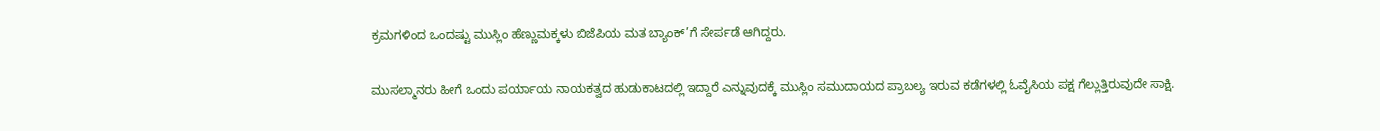ಕ್ರಮಗಳಿಂದ ಒಂದಷ್ಟು ಮುಸ್ಲಿಂ ಹೆಣ್ಣುಮಕ್ಕಳು ಬಿಜೆಪಿಯ ಮತ ಬ್ಯಾಂಕ್’ಗೆ ಸೇರ್ಪಡೆ ಆಗಿದ್ದರು.

ಮುಸಲ್ಮಾನರು ಹೀಗೆ ಒಂದು ಪರ್ಯಾಯ ನಾಯಕತ್ವದ ಹುಡುಕಾಟದಲ್ಲಿ ಇದ್ದಾರೆ ಎನ್ನುವುದಕ್ಕೆ ಮುಸ್ಲಿಂ ಸಮುದಾಯದ ಪ್ರಾಬಲ್ಯ ಇರುವ ಕಡೆಗಳಲ್ಲಿ ಓವೈಸಿಯ ಪಕ್ಷ ಗೆಲ್ಲುತ್ತಿರುವುದೇ ಸಾಕ್ಷಿ.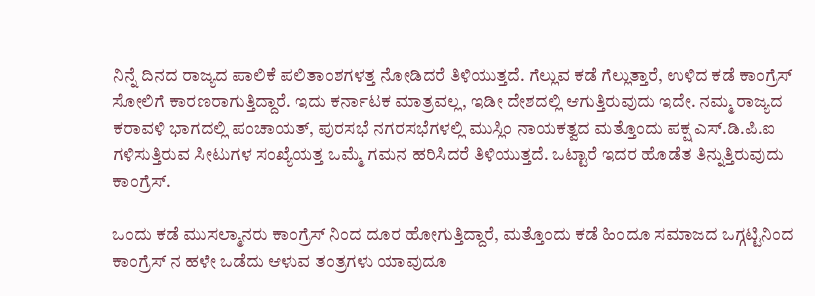ನಿನ್ನೆ ದಿನದ ರಾಜ್ಯದ ಪಾಲಿಕೆ ಪಲಿತಾಂಶಗಳತ್ತ ನೋಡಿದರೆ ತಿಳಿಯುತ್ತದೆ. ಗೆಲ್ಲುವ ಕಡೆ ಗೆಲ್ಲುತ್ತಾರೆ, ಉಳಿದ ಕಡೆ ಕಾಂಗ್ರೆಸ್ ಸೋಲಿಗೆ ಕಾರಣರಾಗುತ್ತಿದ್ದಾರೆ. ಇದು ಕರ್ನಾಟಕ ಮಾತ್ರವಲ್ಲ, ಇಡೀ ದೇಶದಲ್ಲಿ ಆಗುತ್ತಿರುವುದು ಇದೇ. ನಮ್ಮ ರಾಜ್ಯದ ಕರಾವಳಿ ಭಾಗದಲ್ಲಿ ಪಂಚಾಯತ್, ಪುರಸಭೆ ನಗರಸಭೆಗಳಲ್ಲಿ ಮುಸ್ಲಿಂ ನಾಯಕತ್ವದ ಮತ್ತೊಂದು ಪಕ್ಷ ಎಸ್.ಡಿ.ಪಿ.ಐ ಗಳಿಸುತ್ತಿರುವ ಸೀಟುಗಳ ಸಂಖ್ಯೆಯತ್ತ ಒಮ್ಮೆ ಗಮನ ಹರಿಸಿದರೆ ತಿಳಿಯುತ್ತದೆ. ಒಟ್ಟಾರೆ ಇದರ ಹೊಡೆತ ತಿನ್ನುತ್ತಿರುವುದು ಕಾಂಗ್ರೆಸ್.

ಒಂದು ಕಡೆ ಮುಸಲ್ಮಾನರು ಕಾಂಗ್ರೆಸ್ ನಿಂದ ದೂರ ಹೋಗುತ್ತಿದ್ದಾರೆ, ಮತ್ತೊಂದು ಕಡೆ ಹಿಂದೂ ಸಮಾಜದ ಒಗ್ಗಟ್ಟಿನಿಂದ ಕಾಂಗ್ರೆಸ್ ನ ಹಳೇ ಒಡೆದು ಆಳುವ ತಂತ್ರಗಳು ಯಾವುದೂ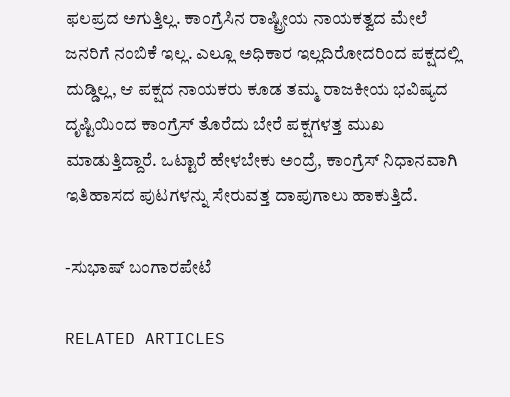ಫಲಪ್ರದ ಅಗುತ್ತಿಲ್ಲ. ಕಾಂಗ್ರೆಸಿನ ರಾಷ್ಟ್ರೀಯ ನಾಯಕತ್ವದ ಮೇಲೆ ಜನರಿಗೆ ನಂಬಿಕೆ ಇಲ್ಲ. ಎಲ್ಲೂ ಅಧಿಕಾರ ಇಲ್ಲದಿರೋದರಿಂದ ಪಕ್ಷದಲ್ಲಿ ದುಡ್ಡಿಲ್ಲ, ಆ ಪಕ್ಷದ ನಾಯಕರು ಕೂಡ ತಮ್ಮ ರಾಜಕೀಯ ಭವಿಷ್ಯದ ದೃಷ್ಟಿಯಿಂದ ಕಾಂಗ್ರೆಸ್ ತೊರೆದು ಬೇರೆ ಪಕ್ಷಗಳತ್ತ ಮುಖ ಮಾಡುತ್ತಿದ್ದಾರೆ. ಒಟ್ಟಾರೆ ಹೇಳಬೇಕು ಅಂದ್ರೆ, ಕಾಂಗ್ರೆಸ್ ನಿಧಾನವಾಗಿ ಇತಿಹಾಸದ ಪುಟಗಳನ್ನು ಸೇರುವತ್ತ ದಾಪುಗಾಲು ಹಾಕುತ್ತಿದೆ.

-ಸುಭಾಷ್ ಬಂಗಾರಪೇಟೆ

RELATED ARTICLES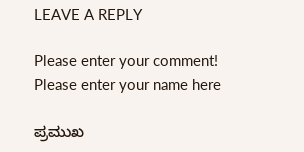LEAVE A REPLY

Please enter your comment!
Please enter your name here

ಪ್ರಮುಖ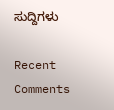ಸುದ್ದಿಗಳು

Recent Comments